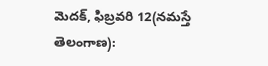మెదక్, ఫిబ్రవరి 12(నమస్తే తెలంగాణ):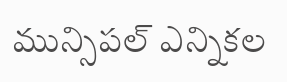మున్సిపల్ ఎన్నికల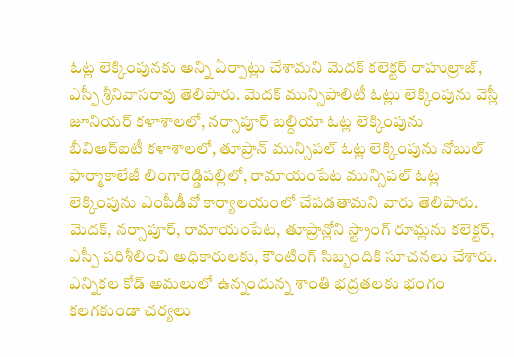ఓట్ల లెక్కింపునకు అన్ని ఏర్పాట్లు చేశామని మెదక్ కలెక్టర్ రాహుల్రాజ్, ఎస్పీ శ్రీనివాసరావు తెలిపారు. మెదక్ మున్సిపాలిటీ ఓట్లు లెక్కింపును వెస్లీ జూనియర్ కళాశాలలో, నర్సాపూర్ బల్దియా ఓట్ల లెక్కింపును బీవిఆర్ఐటీ కళాశాలలో, తూప్రాన్ మున్సిపల్ ఓట్ల లెక్కింపును నోబుల్ ఫార్మాకాలేజీ లింగారెడ్డిపల్లిలో, రామాయంపేట మున్సిపల్ ఓట్ల లెక్కింపును ఎంపీడీవో కార్యాలయంలో చేపడతామని వారు తెలిపారు.
మెదక్, నర్సాపూర్, రామాయంపేట, తూప్రాన్లోని స్ట్రాంగ్ రూమ్లను కలెక్టర్, ఎస్పీ పరిశీలించి అధికారులకు, కౌంటింగ్ సిబ్బందికి సూచనలు చేశారు. ఎన్నికల కోడ్ అమలులో ఉన్నందున్న శాంతి భద్రతలకు భంగం కలగకుండా చర్యలు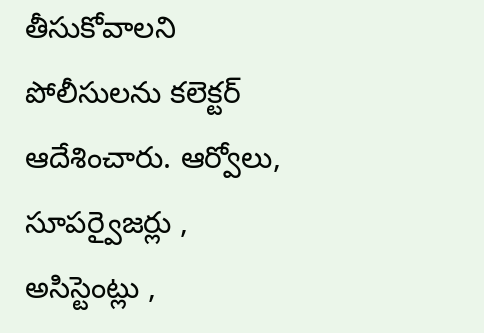తీసుకోవాలని పోలీసులను కలెక్టర్ ఆదేశించారు. ఆర్వోలు, సూపర్వైజర్లు , అసిస్టెంట్లు ,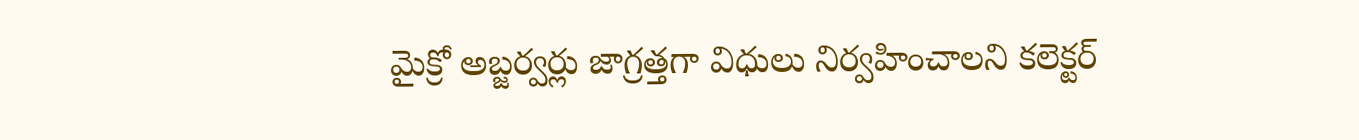మైక్రో అబ్జర్వర్లు జాగ్రత్తగా విధులు నిర్వహించాలని కలెక్టర్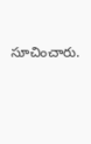సూచించారు.